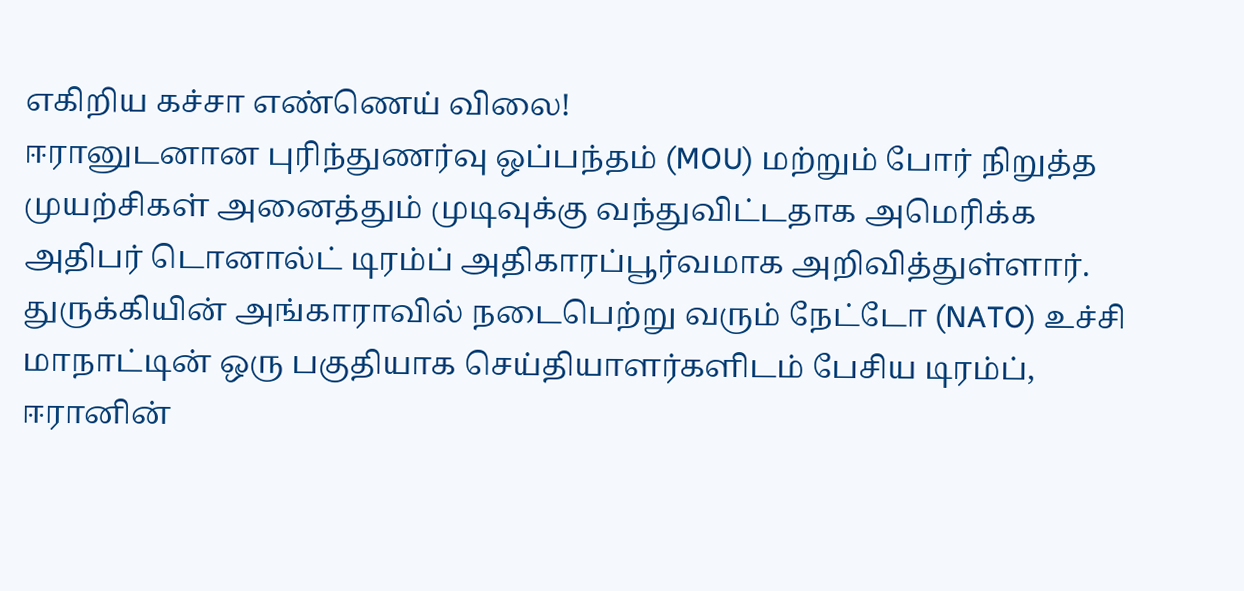எகிறிய கச்சா எண்ணெய் விலை!
ஈரானுடனான புரிந்துணர்வு ஒப்பந்தம் (MOU) மற்றும் போர் நிறுத்த முயற்சிகள் அனைத்தும் முடிவுக்கு வந்துவிட்டதாக அமெரிக்க அதிபர் டொனால்ட் டிரம்ப் அதிகாரப்பூர்வமாக அறிவித்துள்ளார். துருக்கியின் அங்காராவில் நடைபெற்று வரும் நேட்டோ (NATO) உச்சி மாநாட்டின் ஒரு பகுதியாக செய்தியாளர்களிடம் பேசிய டிரம்ப், ஈரானின்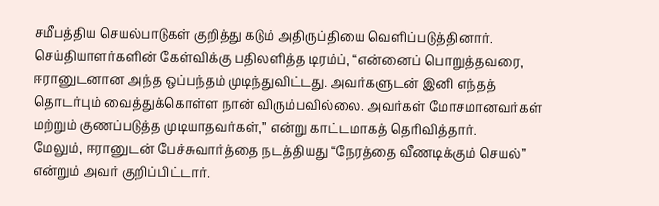சமீபத்திய செயல்பாடுகள் குறித்து கடும் அதிருப்தியை வெளிப்படுத்தினார்.
செய்தியாளர்களின் கேள்விக்கு பதிலளித்த டிரம்ப், “என்னைப் பொறுத்தவரை, ஈரானுடனான அந்த ஒப்பந்தம் முடிந்துவிட்டது. அவர்களுடன் இனி எந்தத் தொடர்பும் வைத்துக்கொள்ள நான் விரும்பவில்லை. அவர்கள் மோசமானவர்கள் மற்றும் குணப்படுத்த முடியாதவர்கள்,” என்று காட்டமாகத் தெரிவித்தார்.
மேலும், ஈரானுடன் பேச்சுவார்த்தை நடத்தியது “நேரத்தை வீணடிக்கும் செயல்” என்றும் அவர் குறிப்பிட்டார்.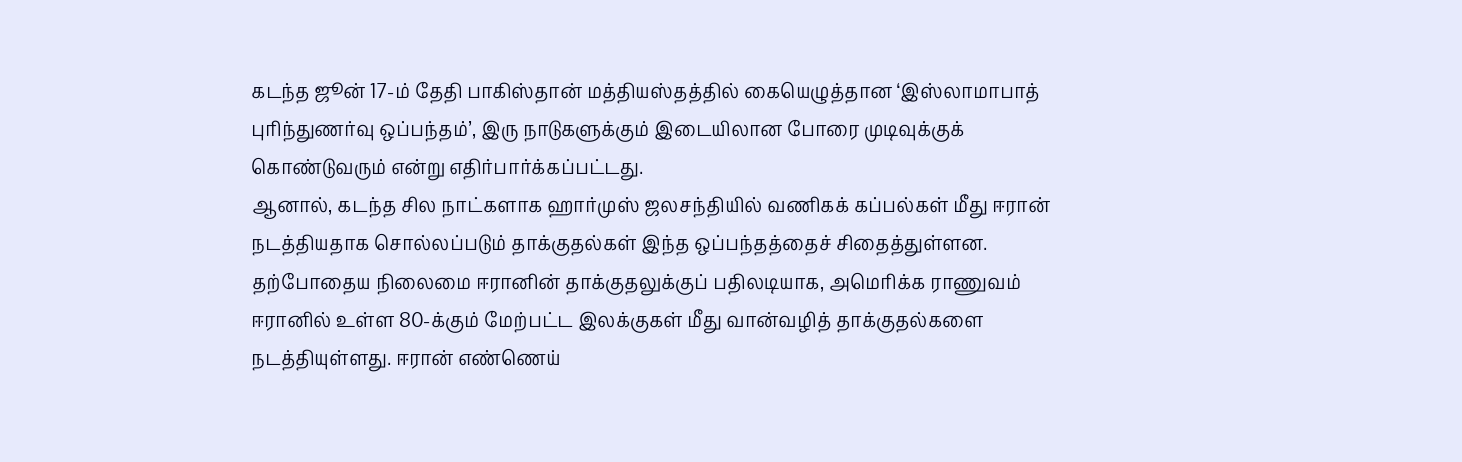கடந்த ஜூன் 17-ம் தேதி பாகிஸ்தான் மத்தியஸ்தத்தில் கையெழுத்தான ‘இஸ்லாமாபாத் புரிந்துணர்வு ஒப்பந்தம்’, இரு நாடுகளுக்கும் இடையிலான போரை முடிவுக்குக் கொண்டுவரும் என்று எதிர்பார்க்கப்பட்டது.
ஆனால், கடந்த சில நாட்களாக ஹார்முஸ் ஜலசந்தியில் வணிகக் கப்பல்கள் மீது ஈரான் நடத்தியதாக சொல்லப்படும் தாக்குதல்கள் இந்த ஒப்பந்தத்தைச் சிதைத்துள்ளன. தற்போதைய நிலைமை ஈரானின் தாக்குதலுக்குப் பதிலடியாக, அமெரிக்க ராணுவம் ஈரானில் உள்ள 80-க்கும் மேற்பட்ட இலக்குகள் மீது வான்வழித் தாக்குதல்களை நடத்தியுள்ளது. ஈரான் எண்ணெய்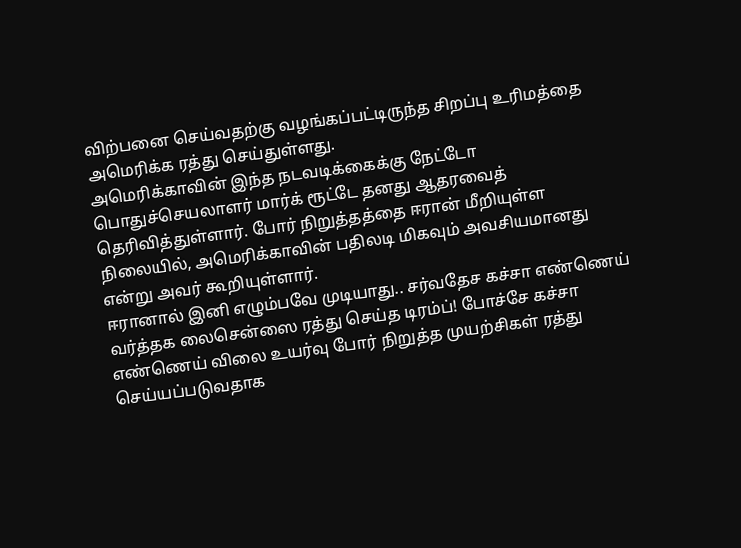விற்பனை செய்வதற்கு வழங்கப்பட்டிருந்த சிறப்பு உரிமத்தை அமெரிக்க ரத்து செய்துள்ளது.
அமெரிக்காவின் இந்த நடவடிக்கைக்கு நேட்டோ பொதுச்செயலாளர் மார்க் ரூட்டே தனது ஆதரவைத் தெரிவித்துள்ளார். போர் நிறுத்தத்தை ஈரான் மீறியுள்ள நிலையில், அமெரிக்காவின் பதிலடி மிகவும் அவசியமானது என்று அவர் கூறியுள்ளார்.
ஈரானால் இனி எழும்பவே முடியாது.. சர்வதேச கச்சா எண்ணெய் வர்த்தக லைசென்ஸை ரத்து செய்த டிரம்ப்! போச்சே கச்சா எண்ணெய் விலை உயர்வு போர் நிறுத்த முயற்சிகள் ரத்து செய்யப்படுவதாக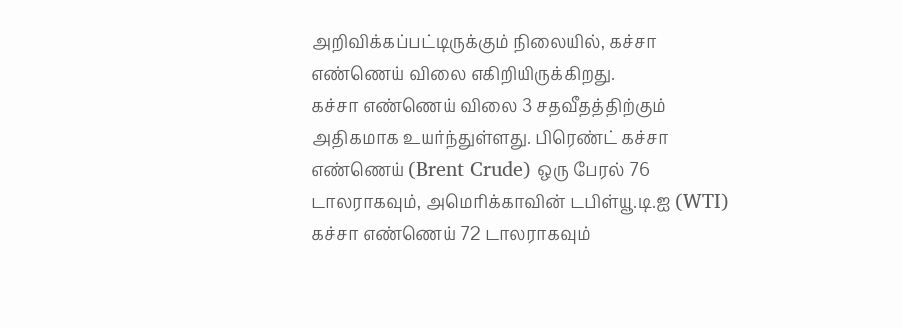அறிவிக்கப்பட்டிருக்கும் நிலையில், கச்சா எண்ணெய் விலை எகிறியிருக்கிறது.
கச்சா எண்ணெய் விலை 3 சதவீதத்திற்கும் அதிகமாக உயர்ந்துள்ளது. பிரெண்ட் கச்சா எண்ணெய் (Brent Crude) ஒரு பேரல் 76 டாலராகவும், அமெரிக்காவின் டபிள்யூ.டி.ஐ (WTI) கச்சா எண்ணெய் 72 டாலராகவும்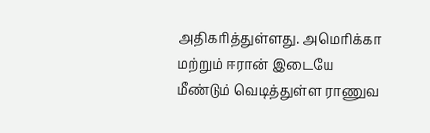அதிகரித்துள்ளது. அமெரிக்கா மற்றும் ஈரான் இடையே மீண்டும் வெடித்துள்ள ராணுவ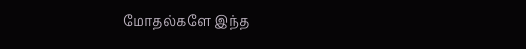மோதல்களே இந்த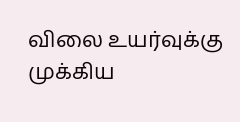விலை உயர்வுக்கு முக்கிய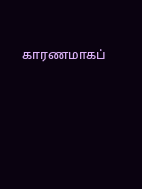காரணமாகப்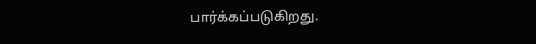பார்க்கப்படுகிறது.